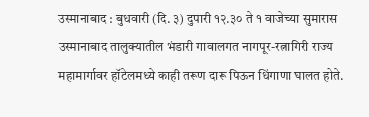उस्मानाबाद : बुधवारी (दि. ३) दुपारी १२.३० ते १ वाजेच्या सुमारास उस्मानाबाद तालुक्यातील भंडारी गावालगत नागपूर-रत्नागिरी राज्य महामार्गावर हॉटेलमध्ये काही तरूण दारू पिऊन धिंगाणा घालत होते.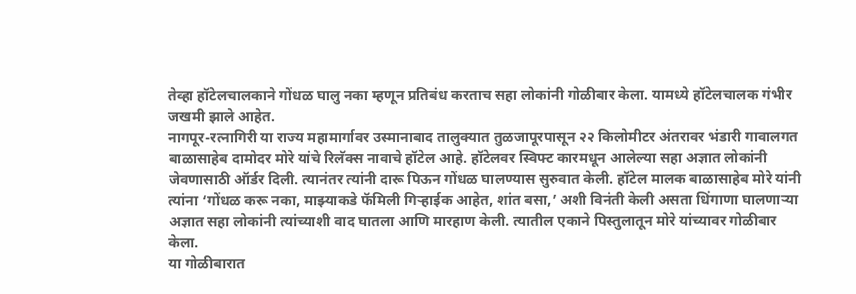तेव्हा हॉटेलचालकाने गोंधळ घालु नका म्हणून प्रतिबंध करताच सहा लोकांनी गोळीबार केला. यामध्ये हॉटेलचालक गंभीर जखमी झाले आहेत.
नागपूर-रत्नागिरी या राज्य महामार्गावर उस्मानाबाद तालुक्यात तुळजापूरपासून २२ किलोमीटर अंतरावर भंडारी गावालगत बाळासाहेब दामोदर मोरे यांचे रिलॅक्स नावाचे हॉटेल आहे. हॉटेलवर स्विफ्ट कारमधून आलेल्या सहा अज्ञात लोकांनी जेवणासाठी ऑर्डर दिली. त्यानंतर त्यांनी दारू पिऊन गोंधळ घालण्यास सुरुवात केली. हॉटेल मालक बाळासाहेब मोरे यांनी त्यांना ‘गोंधळ करू नका, माझ्याकडे फॅमिली गिऱ्हाईक आहेत, शांत बसा,’ अशी विनंती केली असता धिंगाणा घालणाऱ्या अज्ञात सहा लोकांनी त्यांच्याशी वाद घातला आणि मारहाण केली. त्यातील एकाने पिस्तुलातून मोरे यांच्यावर गोळीबार केला.
या गोळीबारात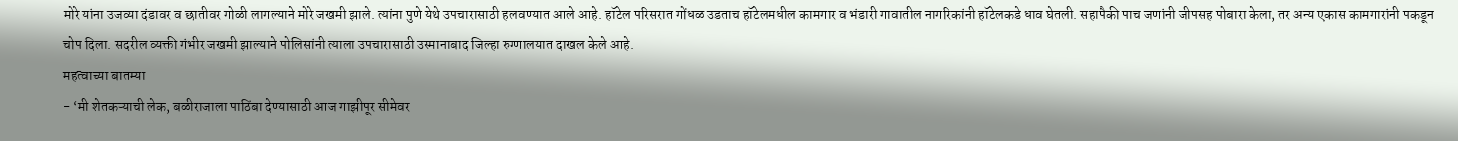मोरे यांना उजव्या दंडावर व छातीवर गोळी लागल्याने मोरे जखमी झाले. त्यांना पुणे येथे उपचारासाठी हलवण्यात आले आहे. हॉटेल परिसरात गोंधळ उडताच हॉटेलमधील कामगार व भंडारी गावातील नागरिकांनी हॉटेलकडे धाव घेतली. सहापैकी पाच जणांनी जीपसह पोबारा केला, तर अन्य एकास कामगारांनी पकडून चोप दिला. सदरील व्यक्ती गंभीर जखमी झाल्याने पोलिसांनी त्याला उपचारासाठी उस्मानाबाद जिल्हा रुग्णालयात दाखल केले आहे.
महत्वाच्या बातम्या
- ‘मी शेतकऱ्याची लेक, बळीराजाला पाठिंबा देण्यासाठी आज गाझीपूर सीमेवर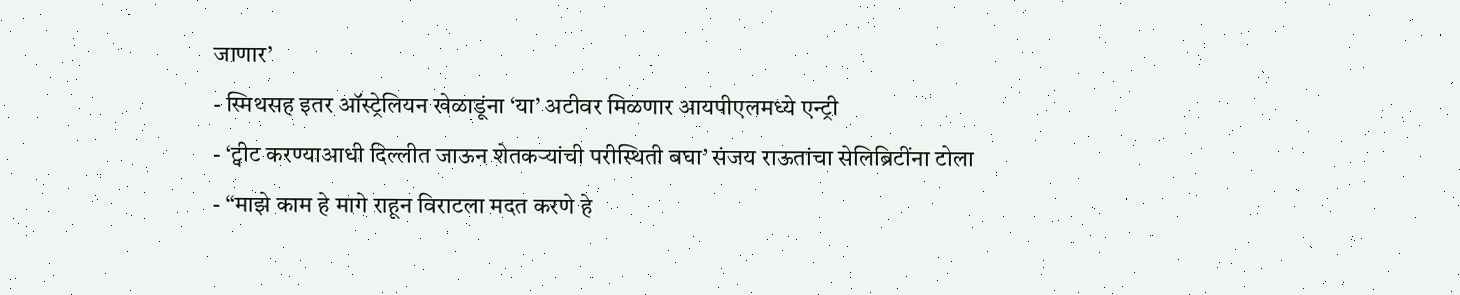जाणार’
- स्मिथसह इतर ऑस्ट्रेलियन खेळाडूंना ‘या’ अटीवर मिळणार आयपीएलमध्ये एन्ट्री
- ‘ट्वीट करण्याआधी दिल्लीत जाऊन शेतकऱ्यांची परीस्थिती बघा’ संजय राऊतांचा सेलिब्रिटींना टोला
- “माझे काम हे मागे राहून विराटला मदत करणे हे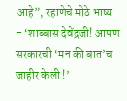आहे”, रहाणेचे मोठे भाष्य
- ‘शाब्बास देवेंद्रजी! आपण सरकारची ‘मन की बात’च जाहीर केली !’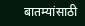बातम्यांसाठी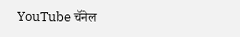YouTube चॅनेल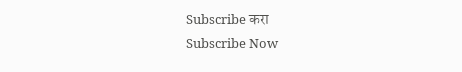Subscribe करा
Subscribe Now